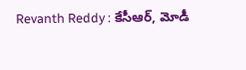Revanth Reddy : కేసీఆర్, మోడీ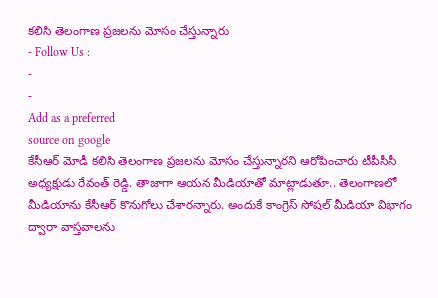కలిసి తెలంగాణ ప్రజలను మోసం చేస్తున్నారు
- Follow Us :
-
-
Add as a preferred
source on google
కేసీఆర్ మోడీ కలిసి తెలంగాణ ప్రజలను మోసం చేస్తున్నారని ఆరోపించారు టీపీసీసీ అధ్యక్షుడు రేవంత్ రెడ్డి. తాజాగా ఆయన మీడియాతో మాట్లాడుతూ.. తెలంగాణలో మీడియాను కేసీఆర్ కొనుగోలు చేశారన్నారు. అందుకే కాంగ్రెస్ సోషల్ మీడియా విభాగం ద్వారా వాస్తవాలను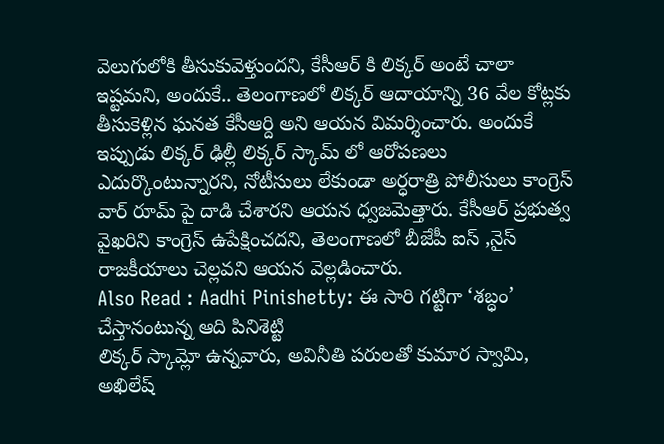వెలుగులోకి తీసుకువెళ్తుందని, కేసీఆర్ కి లిక్కర్ అంటే చాలా ఇష్టమని, అందుకే.. తెలంగాణలో లిక్కర్ ఆదాయాన్ని 36 వేల కోట్లకు తీసుకెళ్లిన ఘనత కేసీఆర్ది అని ఆయన విమర్శించారు. అందుకే ఇప్పుడు లిక్కర్ ఢిల్లీ లిక్కర్ స్కామ్ లో ఆరోపణలు ఎదుర్కొంటున్నారని, నోటీసులు లేకుండా అర్ధరాత్రి పోలీసులు కాంగ్రెస్ వార్ రూమ్ పై దాడి చేశారని ఆయన ధ్వజమెత్తారు. కేసీఆర్ ప్రభుత్వ వైఖరిని కాంగ్రెస్ ఉపేక్షించదని, తెలంగాణలో బీజేపీ ఐస్ ,నైస్ రాజకీయాలు చెల్లవని ఆయన వెల్లడించారు.
Also Read : Aadhi Pinishetty: ఈ సారి గట్టిగా ‘శబ్ధం’ చేస్తానంటున్న ఆది పినిశెట్టి
లిక్కర్ స్కామ్లో ఉన్నవారు, అవినీతి పరులతో కుమార స్వామి, అఖిలేష్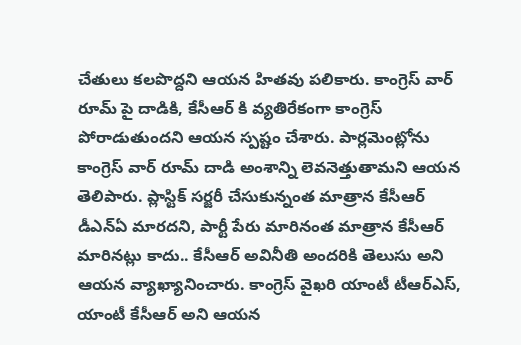చేతులు కలపొద్దని ఆయన హితవు పలికారు. కాంగ్రెస్ వార్ రూమ్ పై దాడికి, కేసీఆర్ కి వ్యతిరేకంగా కాంగ్రెస్ పోరాడుతుందని ఆయన స్పష్టం చేశారు. పార్లమెంట్లోను కాంగ్రెస్ వార్ రూమ్ దాడి అంశాన్ని లెవనెత్తుతామని ఆయన తెలిపారు. ప్లాస్టిక్ సర్జరీ చేసుకున్నంత మాత్రాన కేసీఆర్ డీఎన్ఏ మారదని, పార్టీ పేరు మారినంత మాత్రాన కేసీఆర్ మారినట్లు కాదు.. కేసీఆర్ అవినీతి అందరికి తెలుసు అని ఆయన వ్యాఖ్యానించారు. కాంగ్రెస్ వైఖరి యాంటీ టీఆర్ఎస్, యాంటీ కేసీఆర్ అని ఆయన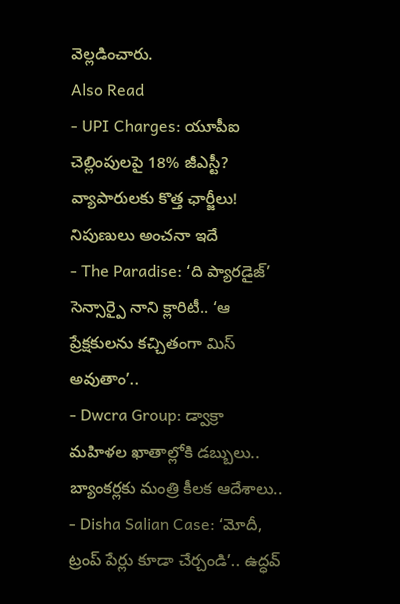వెల్లడించారు.
Also Read
- UPI Charges: యూపీఐ చెల్లింపులపై 18% జీఎస్టీ? వ్యాపారులకు కొత్త ఛార్జీలు! నిపుణులు అంచనా ఇదే
- The Paradise: ‘ది ప్యారడైజ్’ సెన్సార్పై నాని క్లారిటీ.. ‘ఆ ప్రేక్షకులను కచ్చితంగా మిస్ అవుతాం’..
- Dwcra Group: డ్వాక్రా మహిళల ఖాతాల్లోకి డబ్బులు.. బ్యాంకర్లకు మంత్రి కీలక ఆదేశాలు..
- Disha Salian Case: ‘మోదీ, ట్రంప్ పేర్లు కూడా చేర్చండి’.. ఉద్ధవ్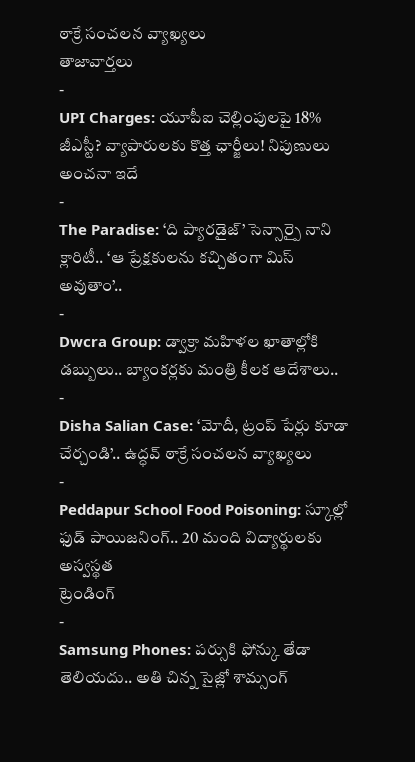ఠాక్రే సంచలన వ్యాఖ్యలు
తాజావార్తలు
-
UPI Charges: యూపీఐ చెల్లింపులపై 18% జీఎస్టీ? వ్యాపారులకు కొత్త ఛార్జీలు! నిపుణులు అంచనా ఇదే
-
The Paradise: ‘ది ప్యారడైజ్’ సెన్సార్పై నాని క్లారిటీ.. ‘ఆ ప్రేక్షకులను కచ్చితంగా మిస్ అవుతాం’..
-
Dwcra Group: డ్వాక్రా మహిళల ఖాతాల్లోకి డబ్బులు.. బ్యాంకర్లకు మంత్రి కీలక ఆదేశాలు..
-
Disha Salian Case: ‘మోదీ, ట్రంప్ పేర్లు కూడా చేర్చండి’.. ఉద్ధవ్ ఠాక్రే సంచలన వ్యాఖ్యలు
-
Peddapur School Food Poisoning: స్కూల్లో ఫుడ్ పాయిజనింగ్.. 20 మంది విద్యార్థులకు అస్వస్థత
ట్రెండింగ్
-
Samsung Phones: పర్సుకి ఫోన్కు తేడా తెలియదు.. అతి చిన్న సైజ్లో శామ్సంగ్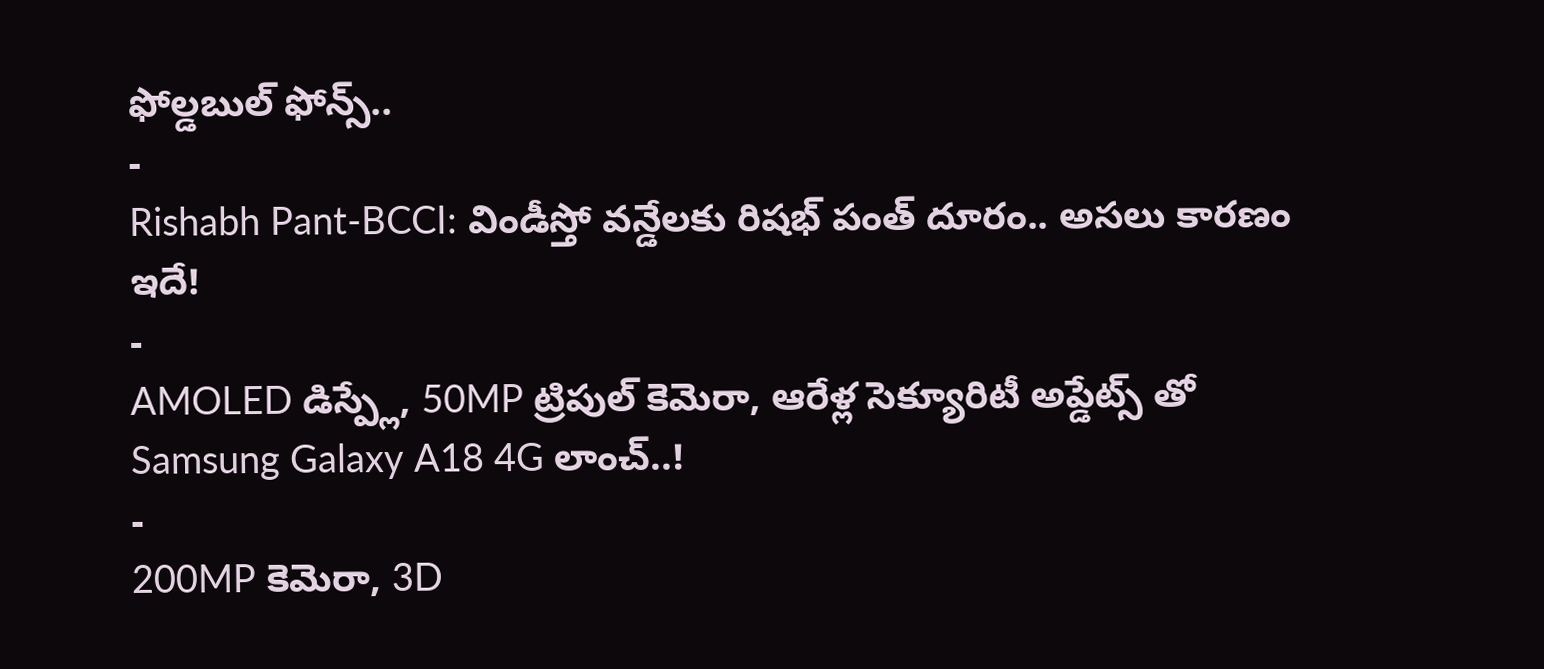ఫోల్డబుల్ ఫోన్స్..
-
Rishabh Pant-BCCI: విండీస్తో వన్డేలకు రిషభ్ పంత్ దూరం.. అసలు కారణం ఇదే!
-
AMOLED డిస్ప్లే, 50MP ట్రిపుల్ కెమెరా, ఆరేళ్ల సెక్యూరిటీ అప్డేట్స్ తో Samsung Galaxy A18 4G లాంచ్..!
-
200MP కెమెరా, 3D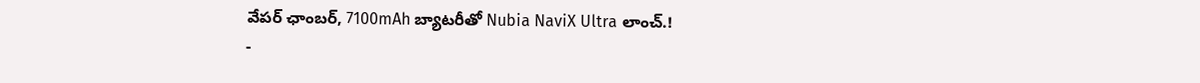వేపర్ ఛాంబర్, 7100mAh బ్యాటరీతో Nubia NaviX Ultra లాంచ్.!
-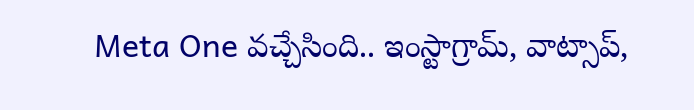Meta One వచ్చేసింది.. ఇంస్టాగ్రామ్, వాట్సాప్,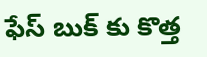ఫేస్ బుక్ కు కొత్త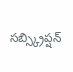సబ్స్క్రిప్షన్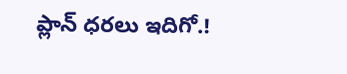ప్లాన్ ధరలు ఇదిగో.!